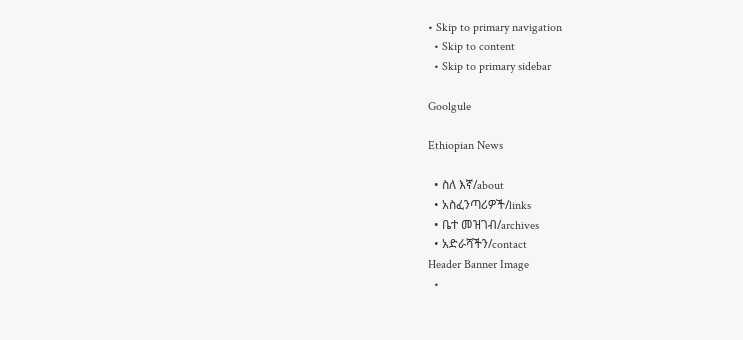• Skip to primary navigation
  • Skip to content
  • Skip to primary sidebar

Goolgule

Ethiopian News

  • ስለ እኛ/about
  • አስፈንጣሪዎች/links
  • ቤተ መዝገብ/archives
  • አድራሻችን/contact
Header Banner Image
  •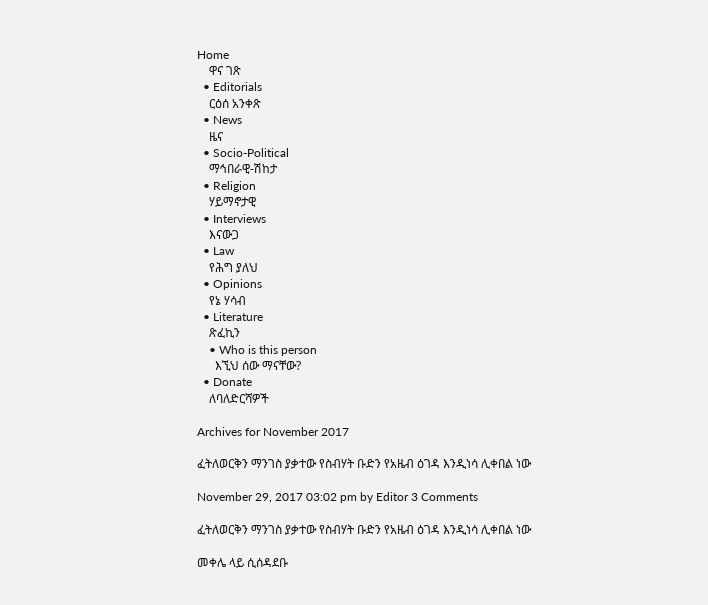Home
    ዋና ገጽ
  • Editorials
    ርዕሰ አንቀጽ
  • News
    ዜና
  • Socio-Political
    ማኅበራዊ-ሽከታ
  • Religion
    ሃይማኖታዊ
  • Interviews
    እናውጋ
  • Law
    የሕግ ያለህ
  • Opinions
    የኔ ሃሳብ
  • Literature
    ጽፈኪን
    • Who is this person
      እኚህ ሰው ማናቸው?
  • Donate
    ለባለድርሻዎች

Archives for November 2017

ፈትለወርቅን ማንገስ ያቃተው የስብሃት ቡድን የአዜብ ዕገዳ እንዲነሳ ሊቀበል ነው

November 29, 2017 03:02 pm by Editor 3 Comments

ፈትለወርቅን ማንገስ ያቃተው የስብሃት ቡድን የአዜብ ዕገዳ እንዲነሳ ሊቀበል ነው

መቀሌ ላይ ሲሰዳደቡ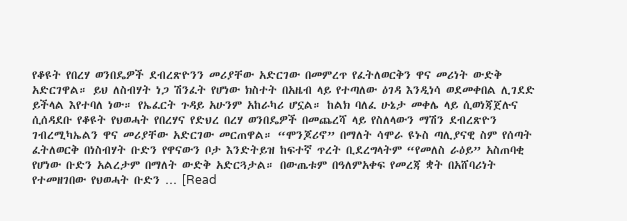የቆዩት የበረሃ ወንበዴዎች ደብረጽዮንን መሪያቸው አድርገው በመምረጥ የፈትለወርቅን ዋና መሪነት ውድቅ አድርገዋል። ይህ ለስብሃት ነጋ ሽንፈት የሆነው ክስተት በአዜብ ላይ የተጣለው ዕገዳ እንዲነሳ ወደመቀበል ሊገደድ ይችላል እየተባለ ነው። የኤፈርት ጉዳይ አሁንም አከራካሪ ሆኗል። ከልክ ባለፈ ሁኔታ መቀሌ ላይ ሲወነጃጀሉና ሲሰዳደቡ የቆዩት የህወሓት የበረሃና የድህረ በረሃ ወንበዴዎች በመጨረሻ ላይ የስለላውን ማሽን ደብረጽዮን ገብረሚካኤልን ዋና መሪያቸው አድርገው መርጠዋል። “ሞንጆሪኖ” በማለት ሳሞራ ዩኑስ ጣሊያናዊ ስም የሰጣት ፈትለወርቅ በነስብሃት ቡድን የዋናውን ቦታ እንድትይዝ ከፍተኛ ጥረት ቢደረግላትም “የመለስ ራዕይ” አስጠባቂ የሆነው ቡድን አልረታም በማለት ውድቅ አድርጓታል። በውጤቱም በዓለምአቀፍ የመረጃ ቋት በአሸባሪነት የተመዘገበው የህወሓት ቡድን … [Read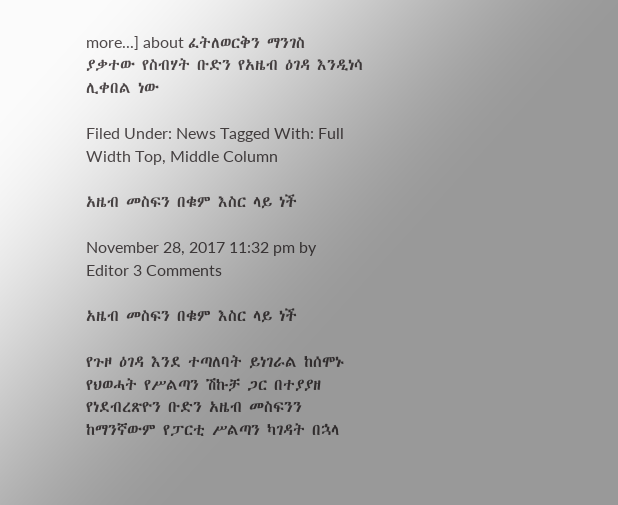more...] about ፈትለወርቅን ማንገስ ያቃተው የስብሃት ቡድን የአዜብ ዕገዳ እንዲነሳ ሊቀበል ነው

Filed Under: News Tagged With: Full Width Top, Middle Column

አዜብ መስፍን በቁም እስር ላይ ነች

November 28, 2017 11:32 pm by Editor 3 Comments

አዜብ መስፍን በቁም እስር ላይ ነች

የጉዞ ዕገዳ እንደ ተጣለባት ይነገራል ከሰሞኑ የህወሓት የሥልጣን ሽኩቻ ጋር በተያያዘ የነደብረጽዮን ቡድን አዜብ መስፍንን ከማንኛውም የፓርቲ ሥልጣን ካገዳት በኋላ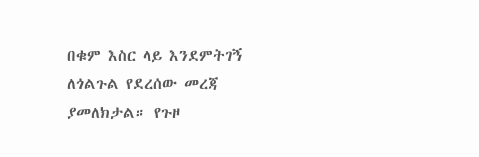በቁም እስር ላይ እንደምትገኝ ለጎልጉል የደረሰው መረጃ ያመለክታል። የጉዞ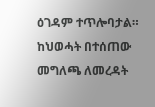ዕገዳም ተጥሎባታል። ከህወሓት በተሰጠው መግለጫ ለመረዳት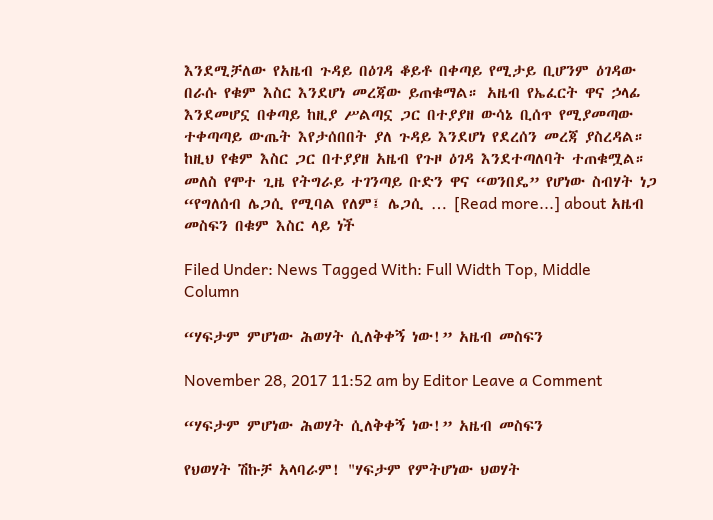እንደሚቻለው የአዜብ ጉዳይ በዕገዳ ቆይቶ በቀጣይ የሚታይ ቢሆንም ዕገዳው በራሱ የቁም እስር እንደሆነ መረጃው ይጠቁማል። አዜብ የኤፈርት ዋና ኃላፊ እንደመሆኗ በቀጣይ ከዚያ ሥልጣኗ ጋር በተያያዘ ውሳኔ ቢሰጥ የሚያመጣው ተቀጣጣይ ውጤት እየታሰበበት ያለ ጉዳይ እንደሆነ የደረሰን መረጃ ያስረዳል። ከዚህ የቁም እስር ጋር በተያያዘ አዜብ የጉዞ ዕገዳ እንደተጣለባት ተጠቁሟል። መለስ የሞተ ጊዜ የትግራይ ተገንጣይ ቡድን ዋና “ወንበዴ” የሆነው ስብሃት ነጋ “የግለሰብ ሌጋሲ የሚባል የለም፤ ሌጋሲ … [Read more...] about አዜብ መስፍን በቁም እስር ላይ ነች

Filed Under: News Tagged With: Full Width Top, Middle Column

“ሃፍታም ምሆነው ሕወሃት ሲለቅቀኝ ነው!” አዜብ መስፍን

November 28, 2017 11:52 am by Editor Leave a Comment

“ሃፍታም ምሆነው ሕወሃት ሲለቅቀኝ ነው!” አዜብ መስፍን

የህወሃት ሽኩቻ አላባራም! "ሃፍታም የምትሆነው ህወሃት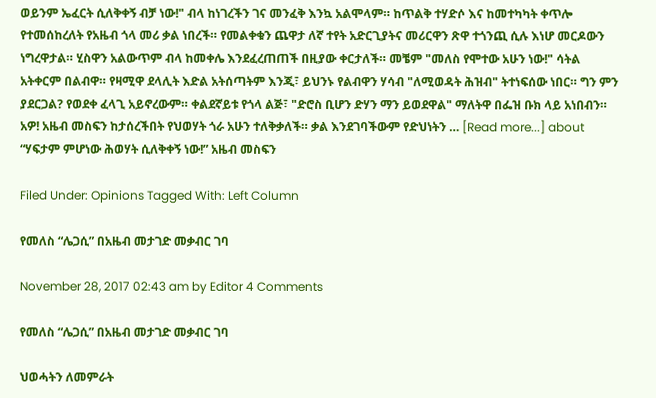ወይንም ኤፈርት ሲለቅቀኝ ብቻ ነው!" ብላ ከነገረችን ገና መንፈቅ እንኳ አልሞላም። ከጥልቅ ተሃድሶ እና ከመተካካት ቀጥሎ የተመሰከረለት የአዜብ ጎላ መሪ ቃል ነበረች። የመልቀቁን ጨዋታ ለኛ ተየት አድርጊያትና መሪርዋን ጽዋ ተጎንጪ ሲሉ እነሆ መርዶውን ነግረዋታል። ሂስዋን አልውጥም ብላ ከመቀሌ እንደፈረጠጠች በዚያው ቀርታለች። መቼም "መለስ የሞተው አሁን ነው!" ሳትል አትቀርም በልብዋ። የዛሚዋ ደላሊት እድል አትሰጣትም እንጂ፣ ይህንኑ የልብዋን ሃሳብ "ለሚወዳት ሕዝብ" ትተነፍሰው ነበር። ግን ምን ያደርጋል? የወደቀ ፈላጊ አይኖረውም። ቀልደኛይቱ የጎላ ልጅ፣ "ድሮስ ቢሆን ድሃን ማን ይወደዋል" ማለትዋ በፌዝ ቡክ ላይ አነበብን። አዎ! አዜብ መስፍን ከታሰረችበት የህወሃት ጎራ አሁን ተለቅቃለች። ቃል እንደገባችውም የድህነትን … [Read more...] about “ሃፍታም ምሆነው ሕወሃት ሲለቅቀኝ ነው!” አዜብ መስፍን

Filed Under: Opinions Tagged With: Left Column

የመለስ “ሌጋሲ” በአዜብ መታገድ መቃብር ገባ

November 28, 2017 02:43 am by Editor 4 Comments

የመለስ “ሌጋሲ” በአዜብ መታገድ መቃብር ገባ

ህወሓትን ለመምራት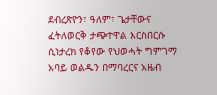ደብረጽዮን፣ ዓለም፣ ጌታቸውና ፈትለወርቅ ታጭተዋል እርስበርሱ ሲነታረክ የቆየው የህወሓት ግምገማ አባይ ወልዱን በማባረርና አዜብ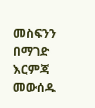መስፍንን በማገድ እርምጃ መውሰዱ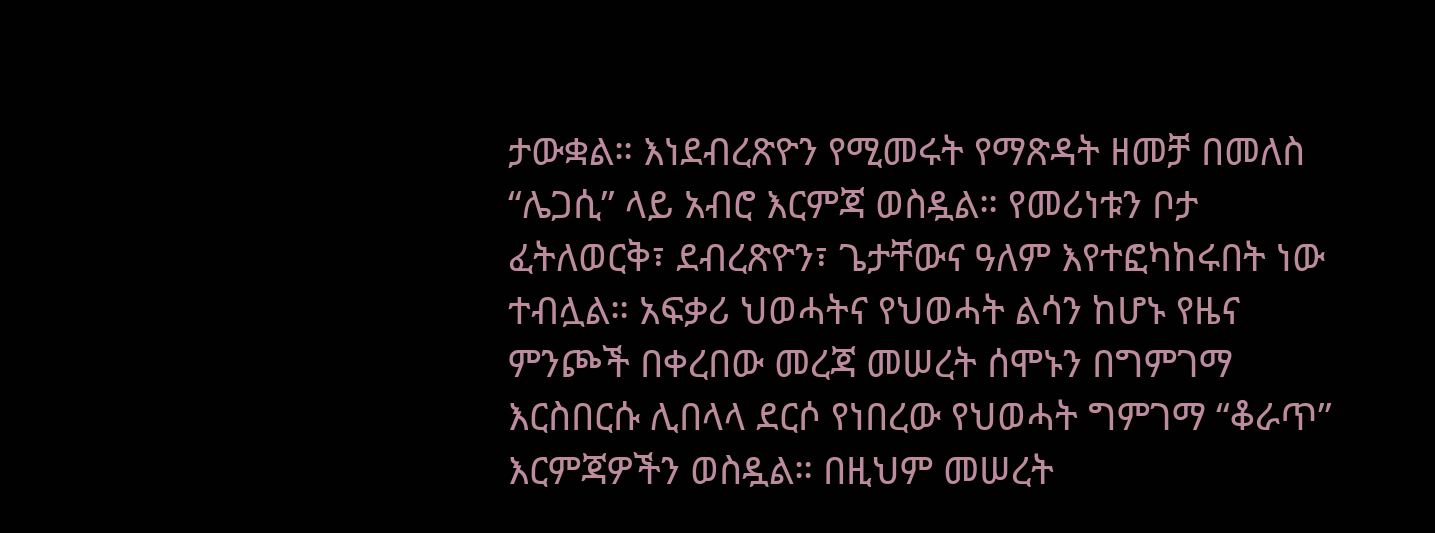ታውቋል። እነደብረጽዮን የሚመሩት የማጽዳት ዘመቻ በመለስ “ሌጋሲ” ላይ አብሮ እርምጃ ወስዷል። የመሪነቱን ቦታ ፈትለወርቅ፣ ደብረጽዮን፣ ጌታቸውና ዓለም እየተፎካከሩበት ነው ተብሏል። አፍቃሪ ህወሓትና የህወሓት ልሳን ከሆኑ የዜና ምንጮች በቀረበው መረጃ መሠረት ሰሞኑን በግምገማ እርስበርሱ ሊበላላ ደርሶ የነበረው የህወሓት ግምገማ “ቆራጥ” እርምጃዎችን ወስዷል። በዚህም መሠረት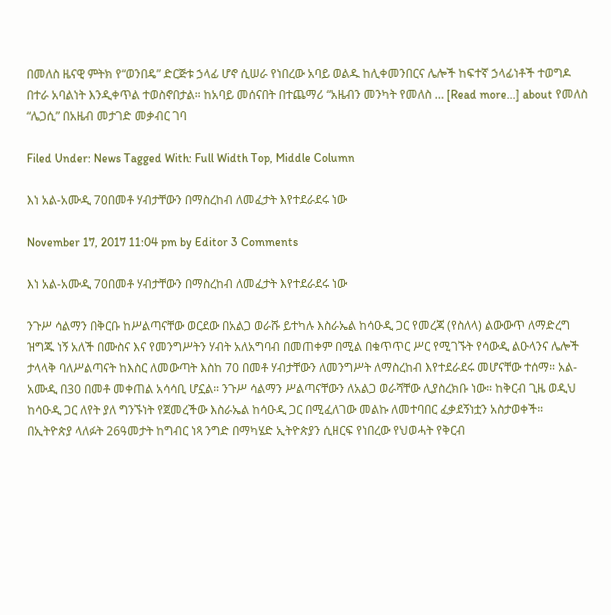በመለስ ዜናዊ ምትክ የ“ወንበዴ” ድርጅቱ ኃላፊ ሆኖ ሲሠራ የነበረው አባይ ወልዱ ከሊቀመንበርና ሌሎች ከፍተኛ ኃላፊነቶች ተወግዶ በተራ አባልነት እንዲቀጥል ተወስኖበታል። ከአባይ መሰናበት በተጨማሪ “አዜብን መንካት የመለስ … [Read more...] about የመለስ “ሌጋሲ” በአዜብ መታገድ መቃብር ገባ

Filed Under: News Tagged With: Full Width Top, Middle Column

እነ አል-አሙዲ 70በመቶ ሃብታቸውን በማስረከብ ለመፈታት እየተደራደሩ ነው

November 17, 2017 11:04 pm by Editor 3 Comments

እነ አል-አሙዲ 70በመቶ ሃብታቸውን በማስረከብ ለመፈታት እየተደራደሩ ነው

ንጉሥ ሳልማን በቅርቡ ከሥልጣናቸው ወርደው በአልጋ ወራሹ ይተካሉ እስራኤል ከሳዑዲ ጋር የመረጃ (የስለላ) ልውውጥ ለማድረግ ዝግጁ ነኝ አለች በሙስና እና የመንግሥትን ሃብት አለአግባብ በመጠቀም በሚል በቁጥጥር ሥር የሚገኙት የሳውዲ ልዑላንና ሌሎች ታላላቅ ባለሥልጣናት ከእስር ለመውጣት እስከ 70 በመቶ ሃብታቸውን ለመንግሥት ለማስረከብ እየተደራደሩ መሆናቸው ተሰማ። አል-አሙዲ በ30 በመቶ መቀጠል አሳሳቢ ሆኗል። ንጉሥ ሳልማን ሥልጣናቸውን ለአልጋ ወራሻቸው ሊያስረክቡ ነው። ከቅርብ ጊዜ ወዲህ ከሳዑዲ ጋር ለየት ያለ ግንኙነት የጀመረችው እስራኤል ከሳዑዲ ጋር በሚፈለገው መልኩ ለመተባበር ፈቃደኝነቷን አስታወቀች። በኢትዮጵያ ላለፉት 26ዓመታት ከግብር ነጻ ንግድ በማካሄድ ኢትዮጵያን ሲዘርፍ የነበረው የህወሓት የቅርብ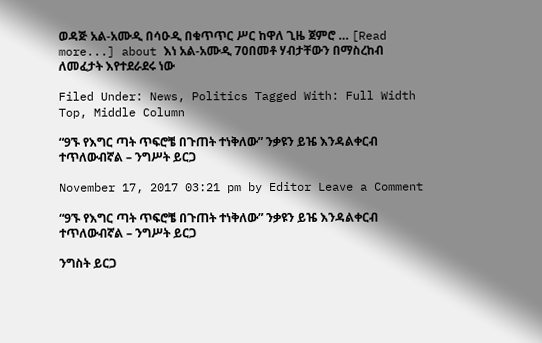ወዳጅ አል-አሙዲ በሳዑዲ በቁጥጥር ሥር ከዋለ ጊዜ ጀምሮ … [Read more...] about እነ አል-አሙዲ 70በመቶ ሃብታቸውን በማስረከብ ለመፈታት እየተደራደሩ ነው

Filed Under: News, Politics Tagged With: Full Width Top, Middle Column

“9ኙ የእግር ጣት ጥፍሮቼ በጉጠት ተነቅለው” ንቃዩን ይዤ እንዳልቀርብ ተጥለውብኛል – ንግሥት ይርጋ

November 17, 2017 03:21 pm by Editor Leave a Comment

“9ኙ የእግር ጣት ጥፍሮቼ በጉጠት ተነቅለው” ንቃዩን ይዤ እንዳልቀርብ ተጥለውብኛል – ንግሥት ይርጋ

ንግስት ይርጋ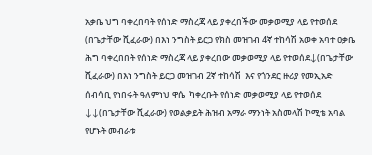አቃቤ ህግ ባቀረበባት የሰነድ ማስረጃ ላይ ያቀረበችው መቃወሚያ ላይ የተወሰደ (በጌታቸው ሺፈራው) በእነ ንግስት ይርጋ የክስ መዝገብ 4ኛ ተከሳሽ አወቀ አባተ ዐቃቤ ሕግ ባቀረበበት የሰነድ ማስረጃ ላይ ያቀረበው መቃወሚያ ላይ የተወሰደ↓(በጌታቸው ሺፈራው) በእነ ንግስት ይርጋ መዝገብ 2ኛ ተከሳሽ  እና የጎንደር ዙሪያ የመኢአድ ሰብሳቢ የነበሩት ዓለምነህ ዋሴ  ካቀረቡት የሰነድ መቃወሚያ ላይ የተወሰደ ↓↓(በጌታቸው ሺፈራው) የወልቃይት ሕዝብ አማራ ማንነት አስመላሽ ኮሚቴ አባል የሆኑት መብራቱ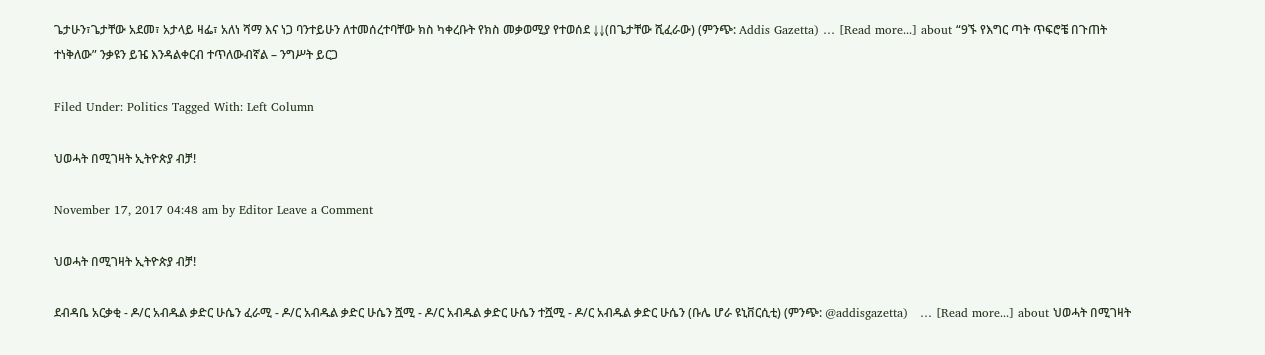ጌታሁን፣ጌታቸው አደመ፣ አታላይ ዛፌ፣ አለነ ሻማ እና ነጋ ባንተይሁን ለተመሰረተባቸው ክስ ካቀረቡት የክስ መቃወሚያ የተወሰደ ↓↓(በጌታቸው ሺፈራው) (ምንጭ: Addis Gazetta) … [Read more...] about “9ኙ የእግር ጣት ጥፍሮቼ በጉጠት ተነቅለው” ንቃዩን ይዤ እንዳልቀርብ ተጥለውብኛል – ንግሥት ይርጋ

Filed Under: Politics Tagged With: Left Column

ህወሓት በሚገዛት ኢትዮጵያ ብቻ!

November 17, 2017 04:48 am by Editor Leave a Comment

ህወሓት በሚገዛት ኢትዮጵያ ብቻ!

ደብዳቤ አርቃቂ - ዶ/ር አብዱል ቃድር ሁሴን ፈራሚ - ዶ/ር አብዱል ቃድር ሁሴን ሿሚ - ዶ/ር አብዱል ቃድር ሁሴን ተሿሚ - ዶ/ር አብዱል ቃድር ሁሴን (ቡሌ ሆራ ዩኒቨርሲቲ) (ምንጭ: @addisgazetta)   … [Read more...] about ህወሓት በሚገዛት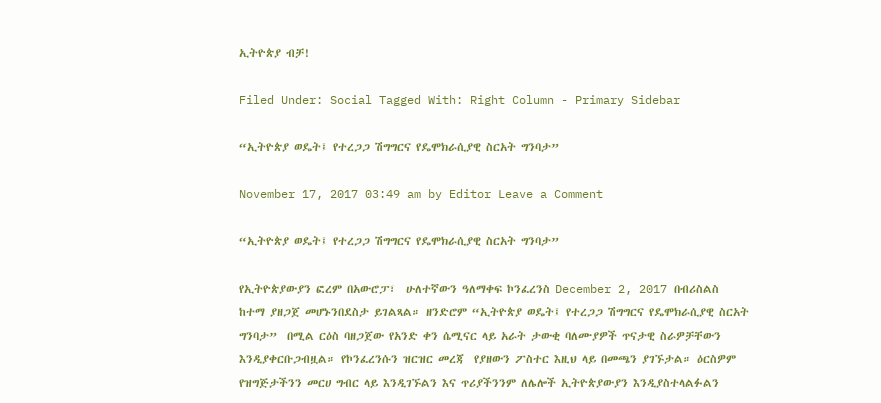ኢትዮጵያ ብቻ!

Filed Under: Social Tagged With: Right Column - Primary Sidebar

“ኢትዮጵያ ወዴት፤ የተረጋጋ ሽግግርና የዴሞክራሲያዊ ስርአት ግንባታ”

November 17, 2017 03:49 am by Editor Leave a Comment

“ኢትዮጵያ ወዴት፤ የተረጋጋ ሽግግርና የዴሞክራሲያዊ ስርአት ግንባታ”

የኢትዮጵያውያን ፎረም በአውሮፓ፣  ሁለተኛውን ዓለማቀፍ ኮንፈረንስ December 2, 2017 በብሪስልስ  ከተማ ያዘጋጀ መሆኑንበደስታ ይገልጻል። ዘንድሮም “ኢትዮጵያ ወዴት፤ የተረጋጋ ሽግግርና የዴሞክራሲያዊ ስርአት ግንባታ”  በሚል ርዕስ ባዘጋጀው የአንድ ቀን ሴሚናር ላይ አራት ታውቂ ባለሙያዎች ጥናታዊ ስራዎቻቸውን እንዲያቀርቡጋብዟል። የኮንፈረንሱን ዝርዝር መረጃ  የያዘውን ፖስተር እዚህ ላይ በመጫን ያገኙታል። ዕርስዎም የዝግጅታችንን መርሀ ግብር ላይ እንዲገኙልን እና ጥሪያችንንም ለሌሎች ኢትዮጵያውያን እንዲያስተላልፉልን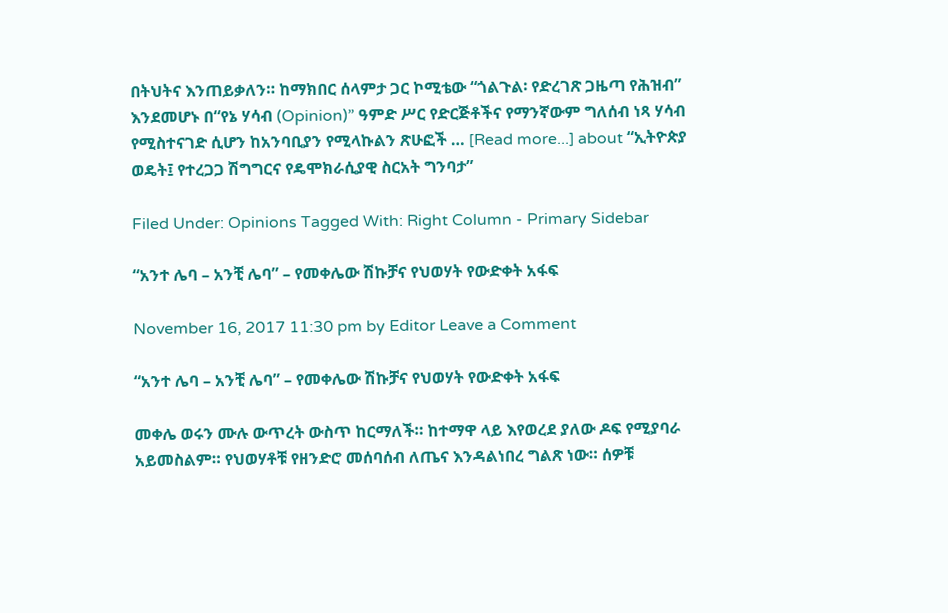በትህትና እንጠይቃለን። ከማክበር ሰላምታ ጋር ኮሚቴው “ጎልጉል፡ የድረገጽ ጋዜጣ የሕዝብ” እንደመሆኑ በ“የኔ ሃሳብ (Opinion)” ዓምድ ሥር የድርጅቶችና የማንኛውም ግለሰብ ነጻ ሃሳብ የሚስተናገድ ሲሆን ከአንባቢያን የሚላኩልን ጽሁፎች … [Read more...] about “ኢትዮጵያ ወዴት፤ የተረጋጋ ሽግግርና የዴሞክራሲያዊ ስርአት ግንባታ”

Filed Under: Opinions Tagged With: Right Column - Primary Sidebar

“አንተ ሌባ – አንቺ ሌባ” – የመቀሌው ሽኩቻና የህወሃት የውድቀት አፋፍ

November 16, 2017 11:30 pm by Editor Leave a Comment

“አንተ ሌባ – አንቺ ሌባ” – የመቀሌው ሽኩቻና የህወሃት የውድቀት አፋፍ

መቀሌ ወሩን ሙሉ ውጥረት ውስጥ ከርማለች። ከተማዋ ላይ እየወረደ ያለው ዶፍ የሚያባራ አይመስልም። የህወሃቶቹ የዘንድሮ መሰባሰብ ለጤና እንዳልነበረ ግልጽ ነው። ሰዎቹ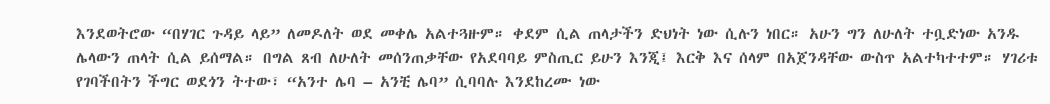እንደወትሮው “በሃገር ጉዳይ ላይ” ለመዶለት ወደ መቀሌ አልተጓዙም። ቀደም ሲል ጠላታችን ድህነት ነው ሲሉን ነበር። አሁን ግን ለሁለት ተቧድነው አንዱ ሌላውን ጠላት ሲል ይሰማል። በግል ጸብ ለሁለት መሰንጠቃቸው የአደባባይ ምስጢር ይሁን እንጂ፤ እርቅ እና ሰላም በአጀንዳቸው ውስጥ አልተካተተም። ሃገሪቱ የገባችበትን ችግር ወደጎን ትተው፣ “አንተ ሌባ – አንቺ ሌባ” ሲባባሉ እንደከረሙ ነው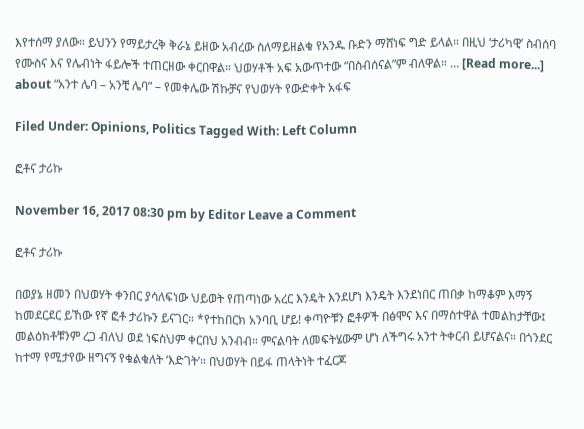እየተሰማ ያለው። ይህንን የማይታረቅ ቅራኔ ይዘው አብረው ስለማይዘልቁ የአንዱ ቡድን ማሸነፍ ግድ ይላል። በዚህ ‘ታሪካዊ’ ስብሰባ የሙስና እና የሌብነት ፋይሎች ተጠርዘው ቀርበዋል። ህወሃቶች አፍ አውጥተው “በስብሰናል”ም ብለዋል። … [Read more...] about “አንተ ሌባ – አንቺ ሌባ” – የመቀሌው ሽኩቻና የህወሃት የውድቀት አፋፍ

Filed Under: Opinions, Politics Tagged With: Left Column

ፎቶና ታሪኩ

November 16, 2017 08:30 pm by Editor Leave a Comment

ፎቶና ታሪኩ

በወያኔ ዘመን በህወሃት ቀንበር ያሳለፍነው ህይወት የጠጣነው አረር እንዴት እንደሆነ እንዴት እንደነበር ጠበቃ ከማቆም እማኝ ከመደርደር ይኸው የኛ ፎቶ ታሪኩን ይናገር። *የተከበርክ አንባቢ ሆይ! ቀጣዮቹን ፎቶዎች በፅሞና እና በማስተዋል ተመልከታቸው፤ መልዕክቶቹንም ረጋ ብለህ ወደ ነፍስህም ቀርበህ አንብብ። ምናልባት ለመፍትሄውም ሆነ ለችግሩ አንተ ትቀርብ ይሆናልና። በጎንደር ከተማ የሚታየው ዘግናኝ የቁልቁለት ‘እድገት’። በህወሃት በይፋ ጠላትነት ተፈርጆ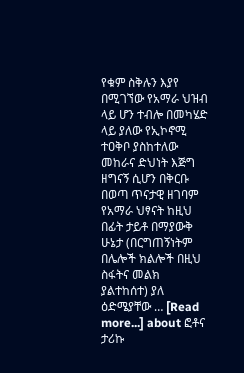የቁም ስቅሉን እያየ በሚገኘው የአማራ ህዝብ ላይ ሆን ተብሎ በመካሄድ ላይ ያለው የኢኮኖሚ ተዐቅቦ ያስከተለው መከራና ድህነት እጅግ ዘግናኝ ሲሆን በቅርቡ በወጣ ጥናታዊ ዘገባም የአማራ ህፃናት ከዚህ በፊት ታይቶ በማያውቅ ሁኔታ (በርግጠኝነትም በሌሎች ክልሎች በዚህ ስፋትና መልክ ያልተከሰተ) ያለ ዕድሜያቸው … [Read more...] about ፎቶና ታሪኩ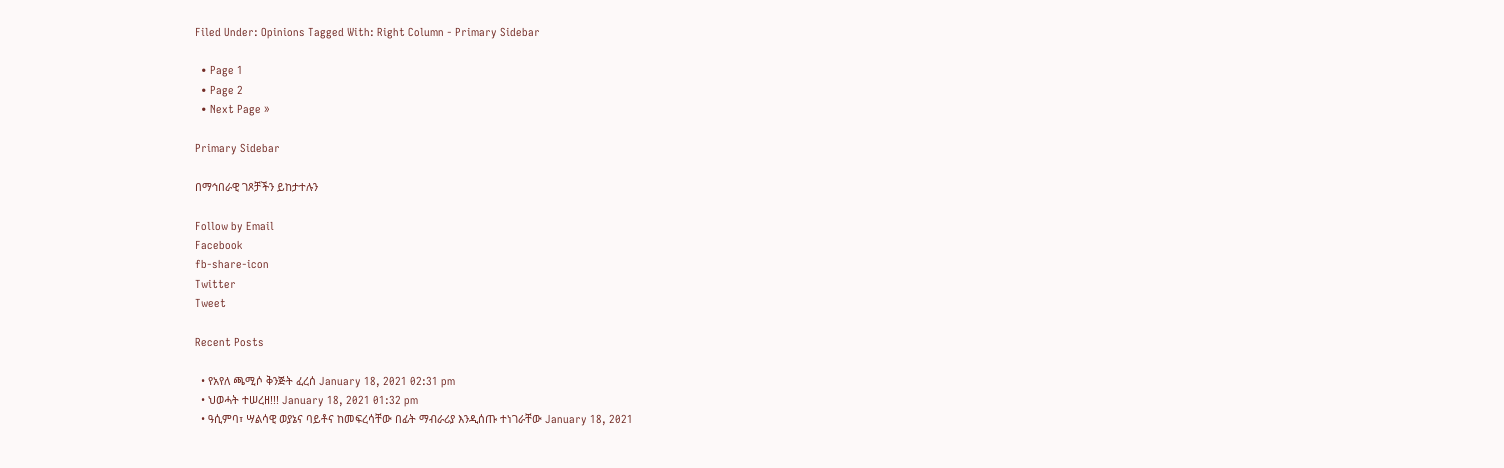Filed Under: Opinions Tagged With: Right Column - Primary Sidebar

  • Page 1
  • Page 2
  • Next Page »

Primary Sidebar

በማኅበራዊ ገጾቻችን ይከታተሉን

Follow by Email
Facebook
fb-share-icon
Twitter
Tweet

Recent Posts

  • የአየለ ጫሚሶ ቅንጅት ፈረሰ January 18, 2021 02:31 pm
  • ህወሓት ተሠረዘ!!! January 18, 2021 01:32 pm
  • ዓሲምባ፣ ሣልሳዊ ወያኔና ባይቶና ከመፍረሳቸው በፊት ማብራሪያ እንዲሰጡ ተነገራቸው January 18, 2021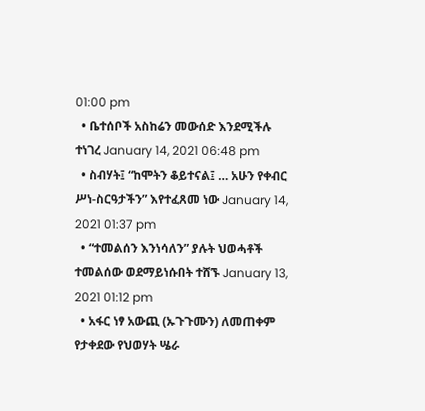01:00 pm
  • ቤተሰቦች አስከሬን መውሰድ እንደሚችሉ ተነገረ January 14, 2021 06:48 pm
  • ስብሃት፤ “ከሞትን ቆይተናል፤ … አሁን የቀብር ሥነ-ስርዓታችን” እየተፈጸመ ነው January 14, 2021 01:37 pm
  • “ተመልሰን እንነሳለን” ያሉት ህወሓቶች ተመልሰው ወደማይነሱበት ተሸኙ January 13, 2021 01:12 pm
  • አፋር ነፃ አውጪ (ኡጉጉሙን) ለመጠቀም የታቀደው የህወሃት ሤራ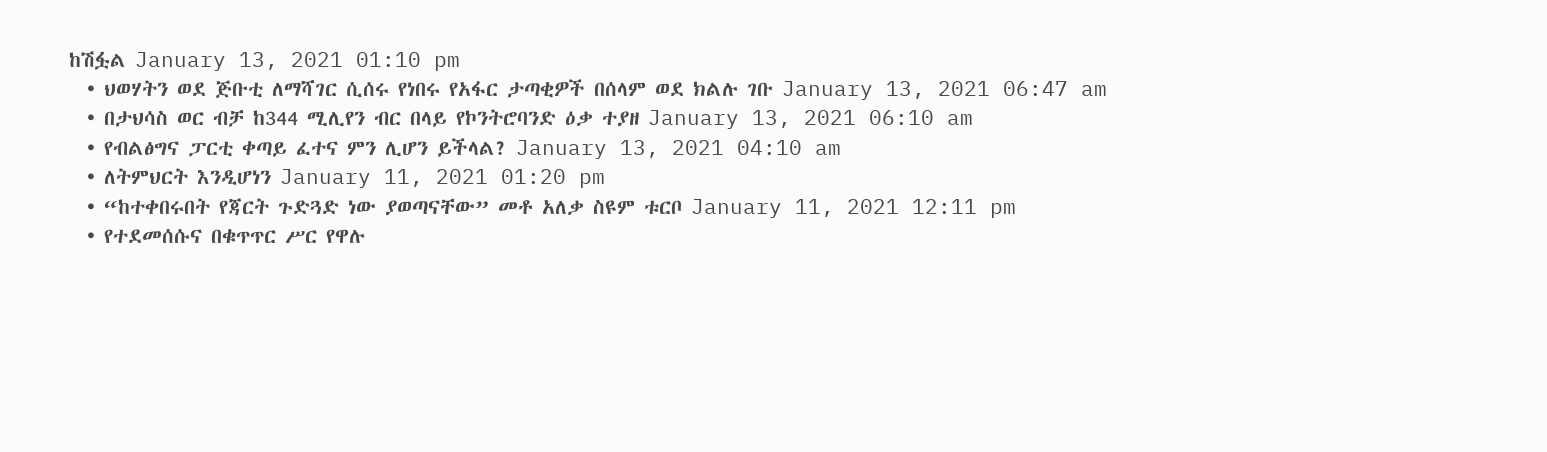ከሽፏል January 13, 2021 01:10 pm
  • ህወሃትን ወደ ጅቡቲ ለማሻገር ሲሰሩ የነበሩ የአፋር ታጣቂዎች በሰላም ወደ ክልሉ ገቡ January 13, 2021 06:47 am
  • በታህሳስ ወር ብቻ ከ344 ሚሊየን ብር በላይ የኮንትሮባንድ ዕቃ ተያዘ January 13, 2021 06:10 am
  • የብልፅግና ፓርቲ ቀጣይ ፈተና ምን ሊሆን ይችላል? January 13, 2021 04:10 am
  • ለትምህርት እንዲሆነን January 11, 2021 01:20 pm
  • “ከተቀበሩበት የጃርት ጉድጓድ ነው ያወጣናቸው” መቶ አለቃ ስዩም ቱርቦ January 11, 2021 12:11 pm
  • የተደመሰሱና በቁጥጥር ሥር የዋሉ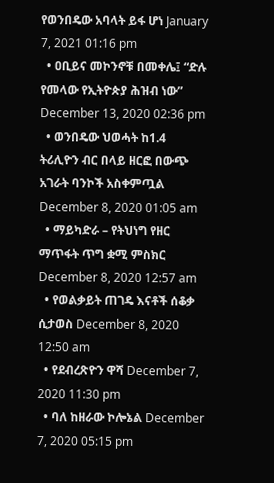የወንበዴው አባላት ይፋ ሆነ January 7, 2021 01:16 pm
  • ዐቢይና መኮንኖቹ በመቀሌ፤ “ድሉ የመላው የኢትዮጵያ ሕዝብ ነው” December 13, 2020 02:36 pm
  • ወንበዴው ህወሓት ከ1.4 ትሪሊዮን ብር በላይ ዘርፎ በውጭ አገራት ባንኮች አስቀምጧል December 8, 2020 01:05 am
  • ማይካድራ – የትህነግ የዘር ማጥፋት ጥግ ቋሚ ምስክር December 8, 2020 12:57 am
  • የወልቃይት ጠገዴ እናቶች ሰቆቃ ሲታወስ December 8, 2020 12:50 am
  • የደብረጽዮን ዋሻ December 7, 2020 11:30 pm
  • ባለ ከዘራው ኮሎኔል December 7, 2020 05:15 pm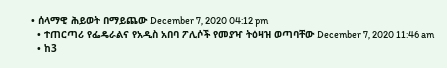• ሰላማዊ ሕይወት በማይጨው December 7, 2020 04:12 pm
  • ተጠርጣሪ የፌዴራልና የአዲስ አበባ ፖሊሶች የመያዣ ትዕዛዝ ወጣባቸው December 7, 2020 11:46 am
  • ከ3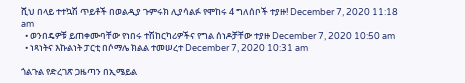ሺህ በላይ ተተኳሽ ጥይቶች በወልዲያ ጉምሩክ ሊያሳልፉ የሞከሩ 4 ግለሰቦች ተያዙ! December 7, 2020 11:18 am
  • ወንበዴዎቹ ይጠቀሙባቸው የነበሩ ተሽከርካሪዎችና የግል ሰነዶቻቸው ተያዙ December 7, 2020 10:50 am
  • ነጻነትና እኩልነት ፓርቲ በሶማሌ ክልል ተመሠረተ December 7, 2020 10:31 am

ጎልጉል የድረገጽ ጋዜጣን በኢሜይል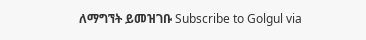ለማግኘት ይመዝገቡ Subscribe to Golgul via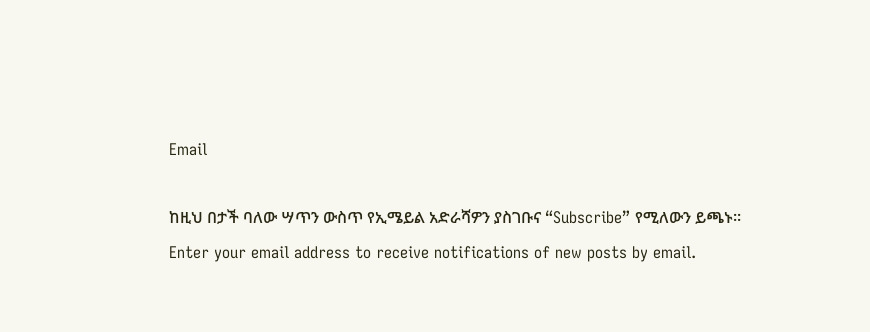Email

ከዚህ በታች ባለው ሣጥን ውስጥ የኢሜይል አድራሻዎን ያስገቡና “Subscribe” የሚለውን ይጫኑ፡፡
Enter your email address to receive notifications of new posts by email.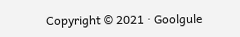Copyright © 2021 · Goolgule